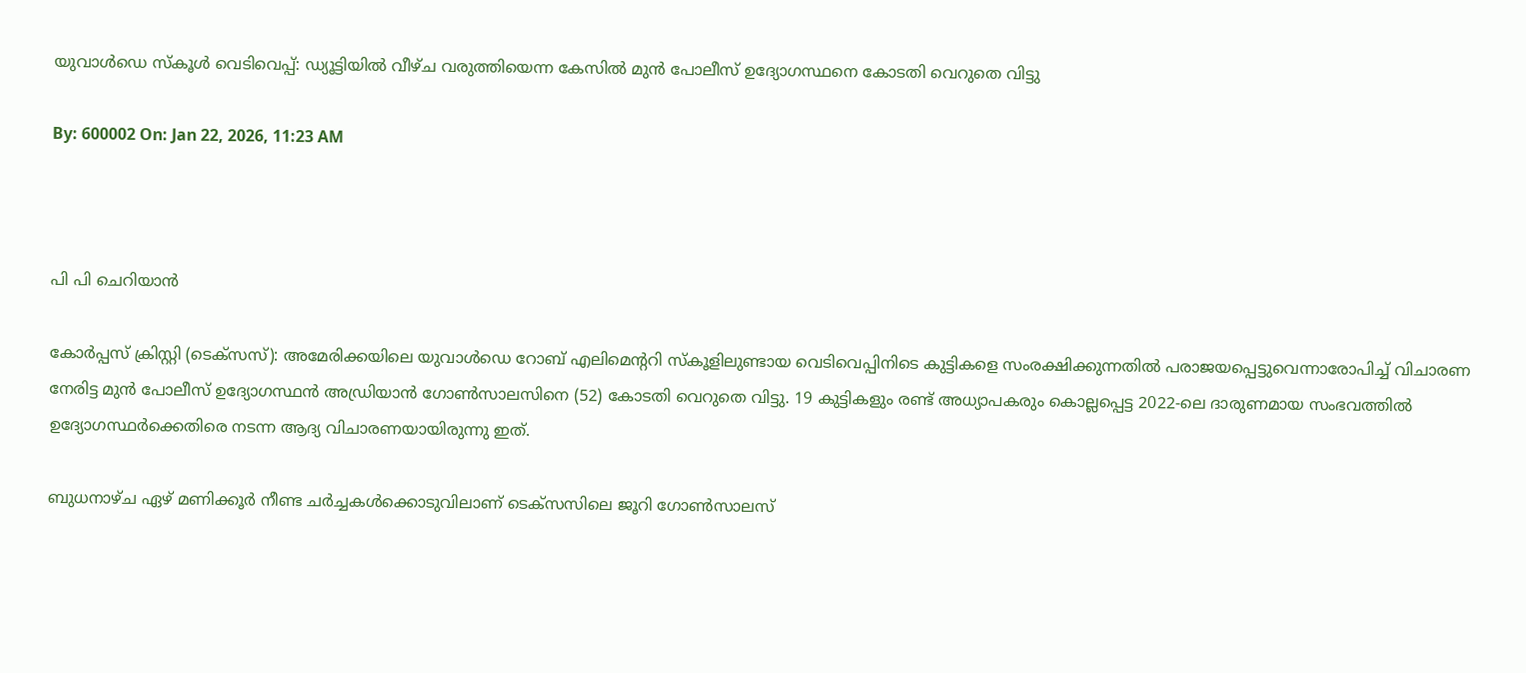യുവാള്‍ഡെ സ്‌കൂള്‍ വെടിവെപ്പ്: ഡ്യൂട്ടിയില്‍ വീഴ്ച വരുത്തിയെന്ന കേസില്‍ മുന്‍ പോലീസ് ഉദ്യോഗസ്ഥനെ കോടതി വെറുതെ വിട്ടു

By: 600002 On: Jan 22, 2026, 11:23 AM



പി പി ചെറിയാന്‍

കോര്‍പ്പസ് ക്രിസ്റ്റി (ടെക്‌സസ്): അമേരിക്കയിലെ യുവാള്‍ഡെ റോബ് എലിമെന്ററി സ്‌കൂളിലുണ്ടായ വെടിവെപ്പിനിടെ കുട്ടികളെ സംരക്ഷിക്കുന്നതില്‍ പരാജയപ്പെട്ടുവെന്നാരോപിച്ച് വിചാരണ നേരിട്ട മുന്‍ പോലീസ് ഉദ്യോഗസ്ഥന്‍ അഡ്രിയാന്‍ ഗോണ്‍സാലസിനെ (52) കോടതി വെറുതെ വിട്ടു. 19 കുട്ടികളും രണ്ട് അധ്യാപകരും കൊല്ലപ്പെട്ട 2022-ലെ ദാരുണമായ സംഭവത്തില്‍ ഉദ്യോഗസ്ഥര്‍ക്കെതിരെ നടന്ന ആദ്യ വിചാരണയായിരുന്നു ഇത്.

ബുധനാഴ്ച ഏഴ് മണിക്കൂര്‍ നീണ്ട ചര്‍ച്ചകള്‍ക്കൊടുവിലാണ് ടെക്‌സസിലെ ജൂറി ഗോണ്‍സാലസ്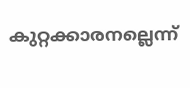കുറ്റക്കാരനല്ലെന്ന്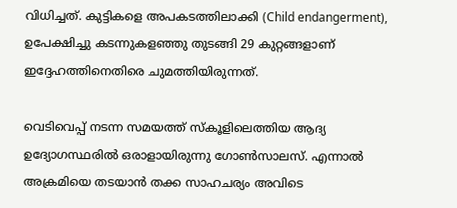വിധിച്ചത്. കുട്ടികളെ അപകടത്തിലാക്കി (Child endangerment), ഉപേക്ഷിച്ചു കടന്നുകളഞ്ഞു തുടങ്ങി 29 കുറ്റങ്ങളാണ് ഇദ്ദേഹത്തിനെതിരെ ചുമത്തിയിരുന്നത്.

വെടിവെപ്പ് നടന്ന സമയത്ത് സ്‌കൂളിലെത്തിയ ആദ്യ ഉദ്യോഗസ്ഥരില്‍ ഒരാളായിരുന്നു ഗോണ്‍സാലസ്. എന്നാല്‍ അക്രമിയെ തടയാന്‍ തക്ക സാഹചര്യം അവിടെ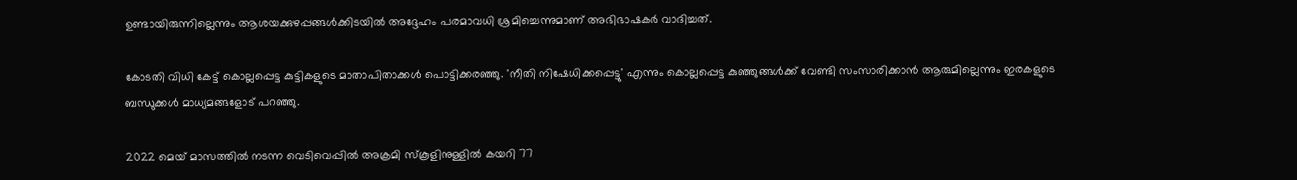ഉണ്ടായിരുന്നില്ലെന്നും ആശയക്കുഴപ്പങ്ങള്‍ക്കിടയില്‍ അദ്ദേഹം പരമാവധി ശ്രമിച്ചെന്നുമാണ് അഭിഭാഷകര്‍ വാദിച്ചത്.

കോടതി വിധി കേട്ട് കൊല്ലപ്പെട്ട കുട്ടികളുടെ മാതാപിതാക്കള്‍ പൊട്ടിക്കരഞ്ഞു. 'നീതി നിഷേധിക്കപ്പെട്ടു' എന്നും കൊല്ലപ്പെട്ട കുഞ്ഞുങ്ങള്‍ക്ക് വേണ്ടി സംസാരിക്കാന്‍ ആരുമില്ലെന്നും ഇരകളുടെ ബന്ധുക്കള്‍ മാധ്യമങ്ങളോട് പറഞ്ഞു.

2022 മെയ് മാസത്തില്‍ നടന്ന വെടിവെപ്പില്‍ അക്രമി സ്‌കൂളിനുള്ളില്‍ കയറി 77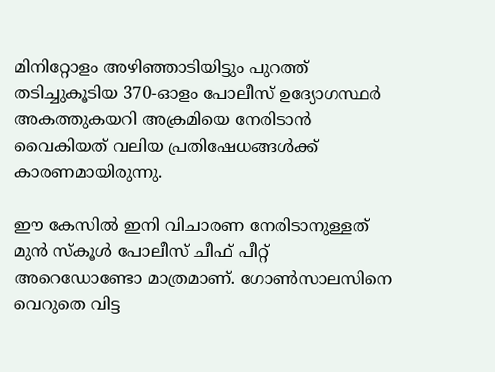മിനിറ്റോളം അഴിഞ്ഞാടിയിട്ടും പുറത്ത് തടിച്ചുകൂടിയ 370-ഓളം പോലീസ് ഉദ്യോഗസ്ഥര്‍ അകത്തുകയറി അക്രമിയെ നേരിടാന്‍ വൈകിയത് വലിയ പ്രതിഷേധങ്ങള്‍ക്ക് കാരണമായിരുന്നു.

ഈ കേസില്‍ ഇനി വിചാരണ നേരിടാനുള്ളത് മുന്‍ സ്‌കൂള്‍ പോലീസ് ചീഫ് പീറ്റ് അറെഡോണ്ടോ മാത്രമാണ്. ഗോണ്‍സാലസിനെ വെറുതെ വിട്ട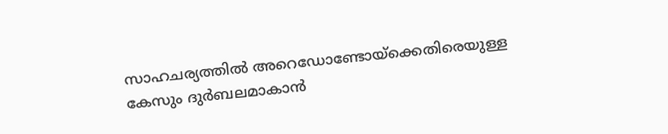സാഹചര്യത്തില്‍ അറെഡോണ്ടോയ്‌ക്കെതിരെയുള്ള കേസും ദുര്‍ബലമാകാന്‍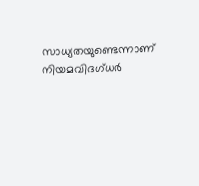സാധ്യതയുണ്ടെന്നാണ് നിയമവിദഗ്ധര്‍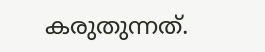കരുതുന്നത്.